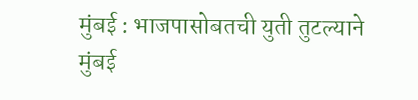मुंबई : भाजपासोबतची युती तुटल्याने मुंबई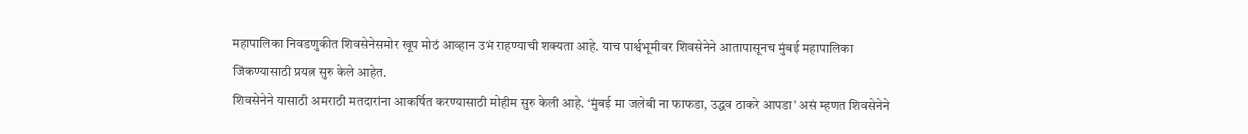महापालिका निवडणुकीत शिवसेनेसमोर खूप मोठं आव्हान उभं राहण्याची शक्यता आहे. याच पार्श्वभूमीवर शिवसेनेने आतापासूनच मुंबई महापालिका जिंकण्यासाठी प्रयत्न सुरु केले आहेत.
शिवसेनेने यासाठी अमराठी मतदारांना आकर्षित करण्यासाठी मोहीम सुरु केली आहे. ‘मुंबई मा जलेबी ना फाफडा, उद्धव ठाकरे आपडा’ असं म्हणत शिवसेनेने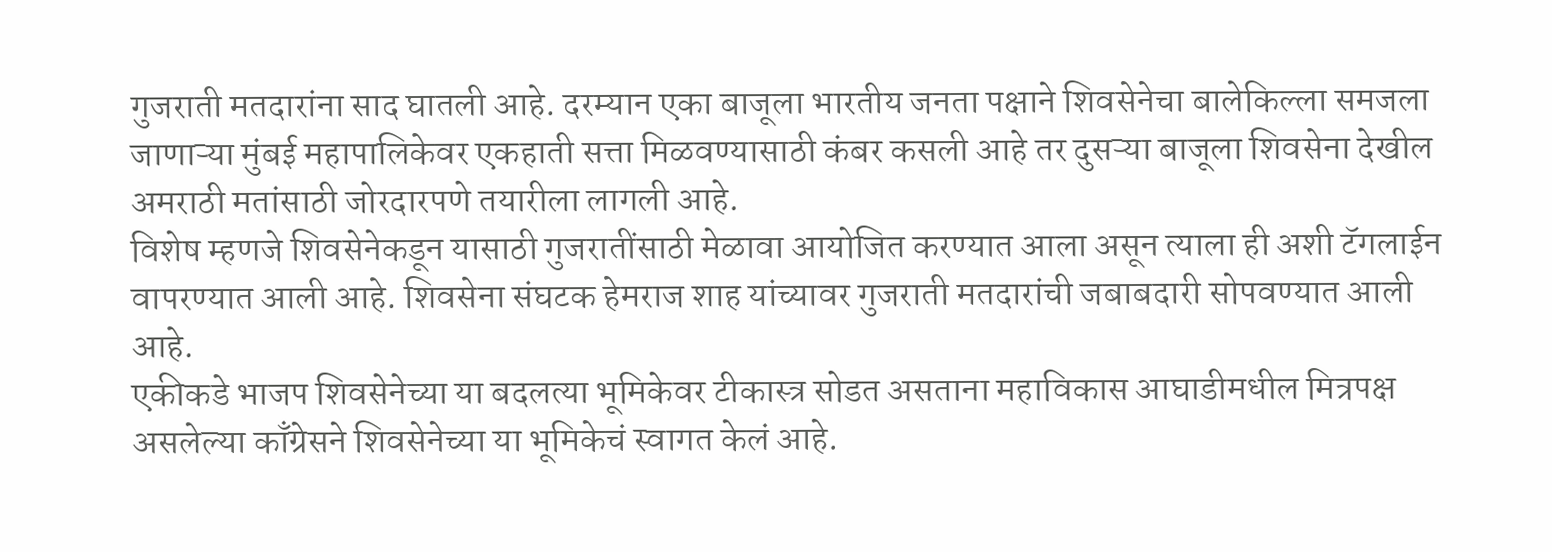गुजराती मतदारांना साद घातली आहे. दरम्यान एका बाजूला भारतीय जनता पक्षाने शिवसेनेचा बालेकिल्ला समजला जाणाऱ्या मुंबई महापालिकेवर एकहाती सत्ता मिळवण्यासाठी कंबर कसली आहे तर दुसऱ्या बाजूला शिवसेना देखील अमराठी मतांसाठी जोरदारपणे तयारीला लागली आहे.
विशेष म्हणजे शिवसेनेकडून यासाठी गुजरातींसाठी मेळावा आयोजित करण्यात आला असून त्याला ही अशी टॅगलाईन वापरण्यात आली आहे. शिवसेना संघटक हेमराज शाह यांच्यावर गुजराती मतदारांची जबाबदारी सोपवण्यात आली आहे.
एकीकडे भाजप शिवसेनेच्या या बदलत्या भूमिकेवर टीकास्त्र सोडत असताना महाविकास आघाडीमधील मित्रपक्ष असलेल्या काँग्रेसने शिवसेनेच्या या भूमिकेचं स्वागत केलं आहे.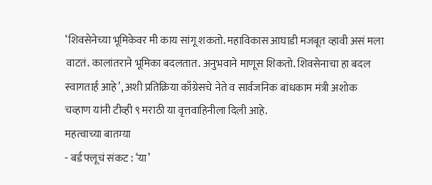‘शिवसेनेच्या भूमिकेवर मी काय सांगू शकतो. महाविकास आघाडी मजबूत व्हावी असं मला वाटतं. कालांतराने भूमिका बदलतात. अनुभवाने माणूस शिकतो. शिवसेनाचा हा बदल स्वागतार्ह आहे’, अशी प्रतिक्रिया काँग्रेसचे नेते व सार्वजनिक बांधकाम मंत्री अशोक चव्हाण यांनी टीव्ही ९ मराठी या वृत्तवाहिनीला दिली आहे.
महत्वाच्या बातम्या
- बर्ड फ्लूचं संकट : ‘या’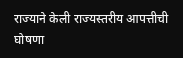राज्याने केली राज्यस्तरीय आपत्तीची घोषणा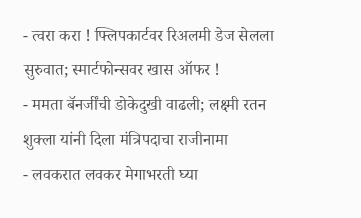- त्वरा करा ! फ्लिपकार्टवर रिअलमी डेज सेलला सुरुवात; स्मार्टफोन्सवर खास ऑफर !
- ममता बॅनर्जींची डोकेदुखी वाढली; लक्ष्मी रतन शुक्ला यांनी दिला मंत्रिपदाचा राजीनामा
- लवकरात लवकर मेगाभरती घ्या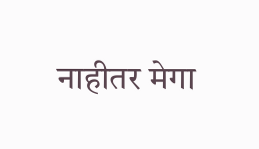नाहीतर मेगा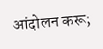आंदोलन करू;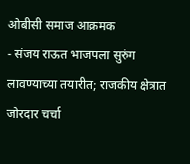ओबीसी समाज आक्रमक
- संजय राऊत भाजपला सुरुंग लावण्याच्या तयारीत; राजकीय क्षेत्रात जोरदार चर्चा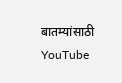बातम्यांसाठी YouTube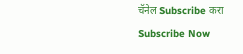चॅनेल Subscribe करा
Subscribe Now